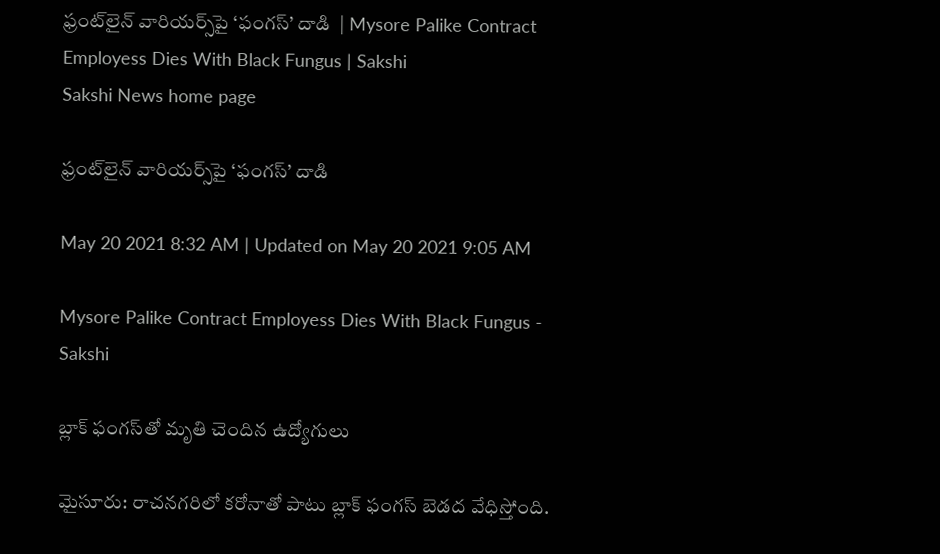ఫ్రంట్‌లైన్‌ వారియర్స్‌పై ‘ఫంగస్‌’ దాడి  | Mysore Palike Contract Employess Dies With Black Fungus | Sakshi
Sakshi News home page

ఫ్రంట్‌లైన్‌ వారియర్స్‌పై ‘ఫంగస్‌’ దాడి

May 20 2021 8:32 AM | Updated on May 20 2021 9:05 AM

Mysore Palike Contract Employess Dies With Black Fungus - Sakshi

బ్లాక్‌ ఫంగస్‌తో మృతి చెందిన ఉద్యోగులు

మైసూరు: రాచనగరిలో కరోనాతో పాటు బ్లాక్‌ ఫంగస్‌ బెడద వేధిస్తోంది.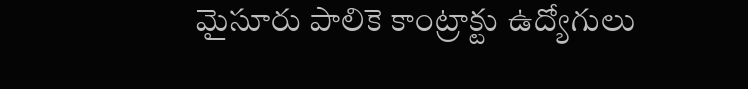మైసూరు పాలికె కాంట్రాక్టు ఉద్యోగులు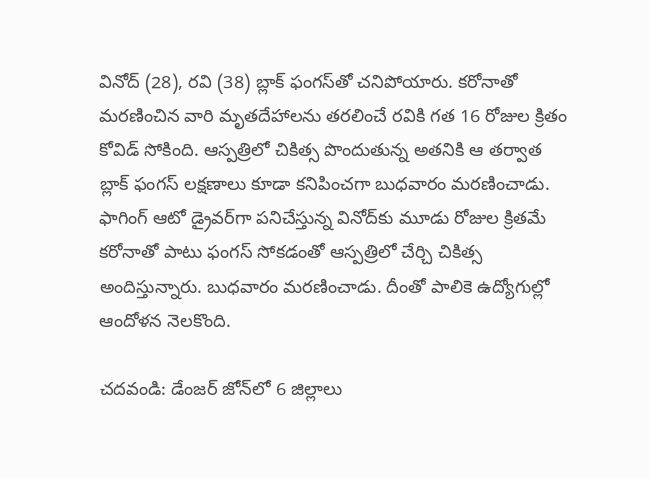వినోద్‌ (28), రవి (38) బ్లాక్‌ ఫంగస్‌తో చనిపోయారు. కరోనాతో మరణించిన వారి మృతదేహాలను తరలించే రవికి గత 16 రోజుల క్రితం కోవిడ్‌ సోకింది. ఆస్పత్రిలో చికిత్స పొందుతున్న అతనికి ఆ తర్వాత బ్లాక్‌ ఫంగస్‌ లక్షణాలు కూడా కనిపించగా బుధవారం మరణించాడు. ఫాగింగ్‌ ఆటో డ్రైవర్‌గా పనిచేస్తున్న వినోద్‌కు మూడు రోజుల క్రితమే కరోనాతో పాటు ఫంగస్‌ సోకడంతో ఆస్పత్రిలో చేర్చి చికిత్స అందిస్తున్నారు. బుధవారం మరణించాడు. దీంతో పాలికె ఉద్యోగుల్లో ఆందోళన నెలకొంది.

చదవండి: డేంజర్‌ జోన్‌లో 6 జిల్లాలు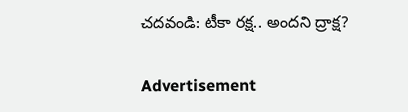చదవండి: టీకా రక్ష.. అందని ద్రాక్ష?

Advertisement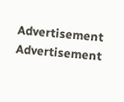Advertisement
Advertisement